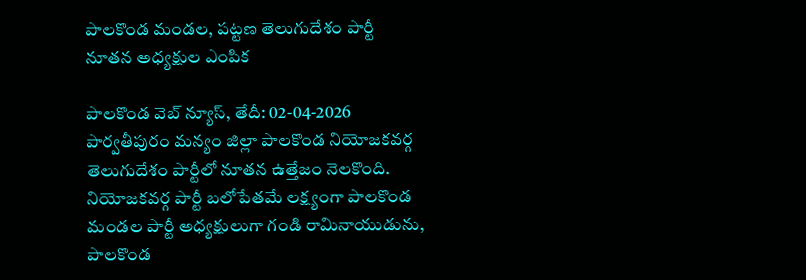పాలకొండ మండల, పట్టణ తెలుగుదేశం పార్టీ నూతన అధ్యక్షుల ఎంపిక

పాలకొండ వెబ్ న్యూస్, తేదీ: 02-04-2026
పార్వతీపురం మన్యం జిల్లా పాలకొండ నియోజకవర్గ తెలుగుదేశం పార్టీలో నూతన ఉత్తేజం నెలకొంది. నియోజకవర్గ పార్టీ బలోపేతమే లక్ష్యంగా పాలకొండ మండల పార్టీ అధ్యక్షులుగా గండి రామినాయుడును, పాలకొండ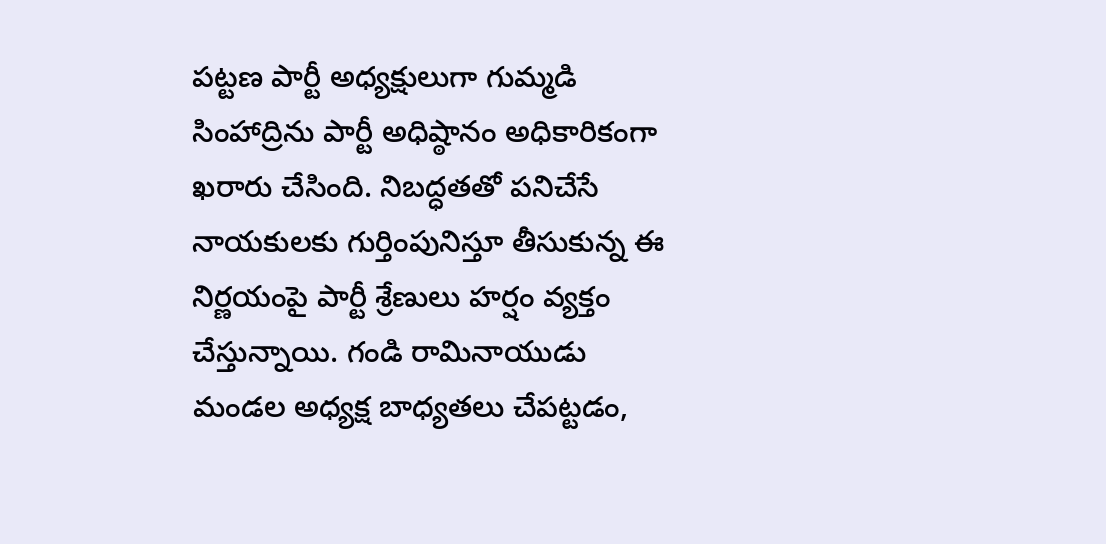పట్టణ పార్టీ అధ్యక్షులుగా గుమ్మడి సింహాద్రిను పార్టీ అధిష్ఠానం అధికారికంగా ఖరారు చేసింది. నిబద్ధతతో పనిచేసే నాయకులకు గుర్తింపునిస్తూ తీసుకున్న ఈ నిర్ణయంపై పార్టీ శ్రేణులు హర్షం వ్యక్తం చేస్తున్నాయి. గండి రామినాయుడు మండల అధ్యక్ష బాధ్యతలు చేపట్టడం,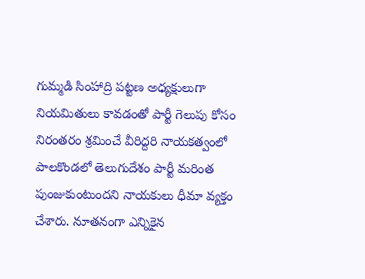గుమ్మడి సింహాద్రి పట్టణ అధ్యక్షులుగా నియమితులు కావడంతో పార్టీ గెలుపు కోసం నిరంతరం శ్రమించే వీరిద్దరి నాయకత్వంలో పాలకొండలో తెలుగుదేశం పార్టీ మరింత పుంజుకుంటుందని నాయకులు ధీమా వ్యక్తం చేశారు. నూతనంగా ఎన్నికైన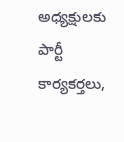అధ్యక్షులకు పార్టీ కార్యకర్తలు,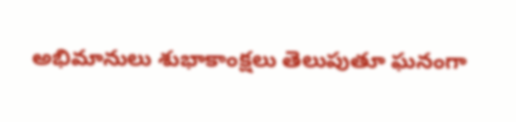అభిమానులు శుభాకాంక్షలు తెలుపుతూ ఘనంగా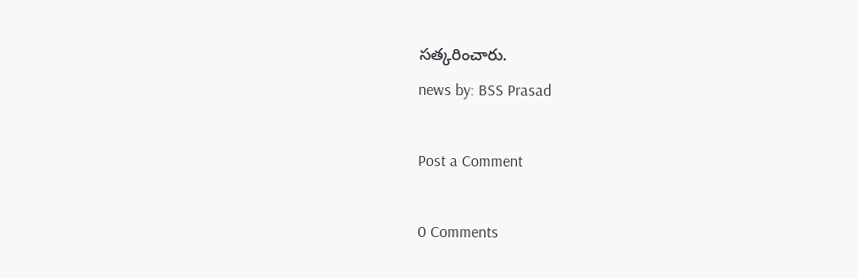సత్కరించారు.
news by: BSS Prasad

Post a Comment

0 Comments